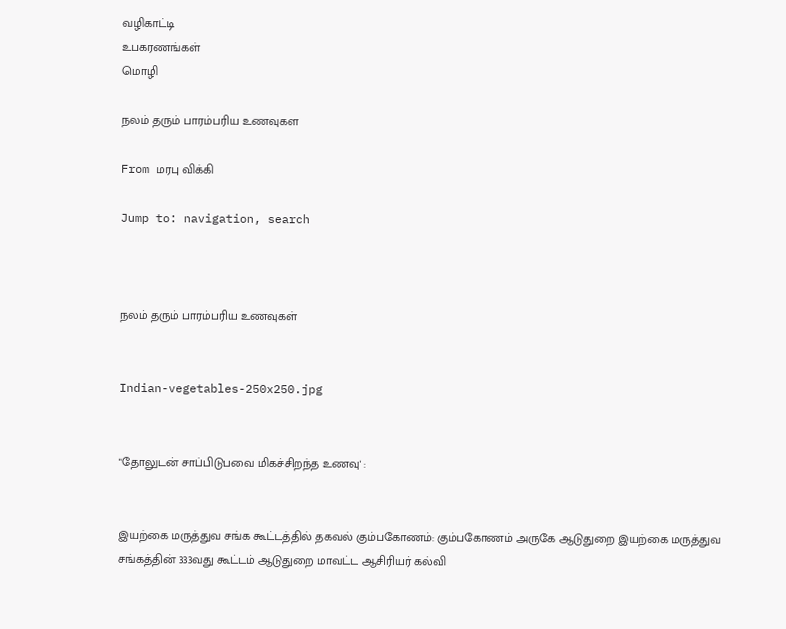வழிகாட்டி
உபகரணங்கள்
மொழி

நலம் தரும் பாரம்பரிய உணவுகள

From மரபு விக்கி

Jump to: navigation, search



நலம் தரும் பாரம்பரிய உணவுகள்


Indian-vegetables-250x250.jpg


"தோலுடன் சாப்பிடுபவை மிகச்சிறந்த உணவு' :


இயற்கை மருத்துவ சங்க கூட்டத்தில் தகவல் கும்பகோணம்: கும்பகோணம் அருகே ஆடுதுறை இயற்கை மருத்துவ சங்கத்தின் 333வது கூட்டம் ஆடுதுறை மாவட்ட ஆசிரியர் கல்வி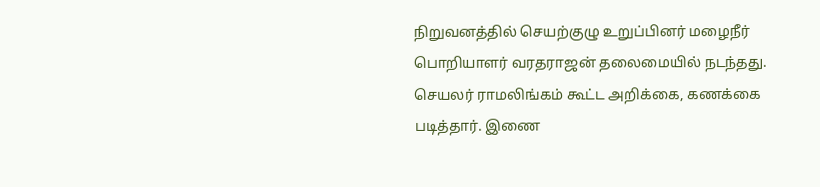நிறுவனத்தில் செயற்குழு உறுப்பினர் மழைநீர் பொறியாளர் வரதராஜன் தலைமையில் நடந்தது. செயலர் ராமலிங்கம் கூட்ட அறிக்கை, கணக்கை படித்தார். இணை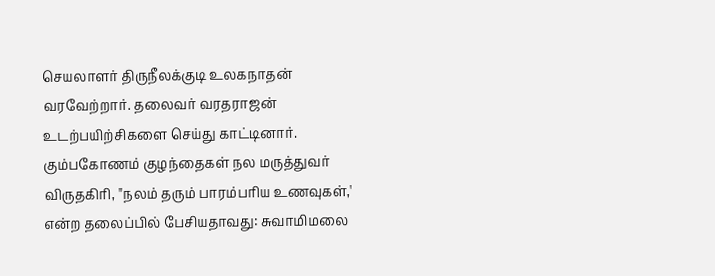செயலாளர் திருநீலக்குடி உலகநாதன் வரவேற்றார். தலைவர் வரதராஜன் உடற்பயிற்சிகளை செய்து காட்டினார். கும்பகோணம் குழந்தைகள் நல மருத்துவர் விருதகிரி, "நலம் தரும் பாரம்பரிய உணவுகள்,' என்ற தலைப்பில் பேசியதாவது: சுவாமிமலை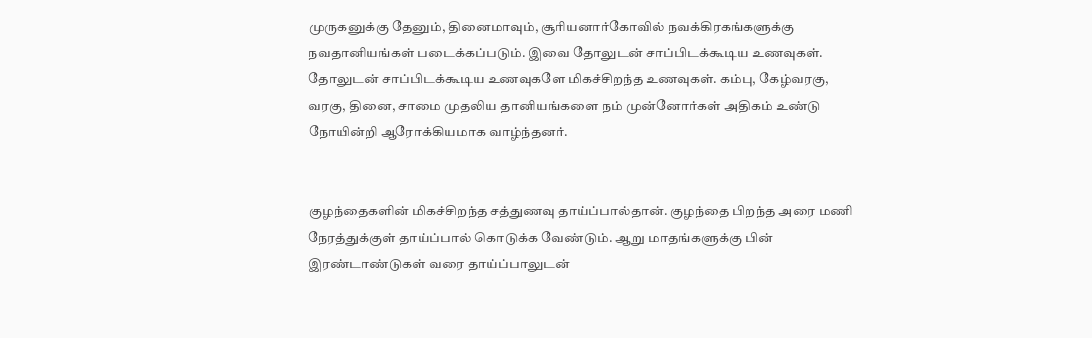முருகனுக்கு தேனும், தினைமாவும், சூரியனார்கோவில் நவக்கிரகங்களுக்கு நவதானியங்கள் படைக்கப்படும். இவை தோலுடன் சாப்பிடக்கூடிய உணவுகள். தோலுடன் சாப்பிடக்கூடிய உணவுகளே மிகச்சிறந்த உணவுகள். கம்பு, கேழ்வரகு, வரகு, தினை, சாமை முதலிய தானியங்களை நம் முன்னோர்கள் அதிகம் உண்டு நோயின்றி ஆரோக்கியமாக வாழ்ந்தனர்.


குழந்தைகளின் மிகச்சிறந்த சத்துணவு தாய்ப்பால்தான். குழந்தை பிறந்த அரை மணி நேரத்துக்குள் தாய்ப்பால் கொடுக்க வேண்டும். ஆறு மாதங்களுக்கு பின் இரண்டாண்டுகள் வரை தாய்ப்பாலுடன்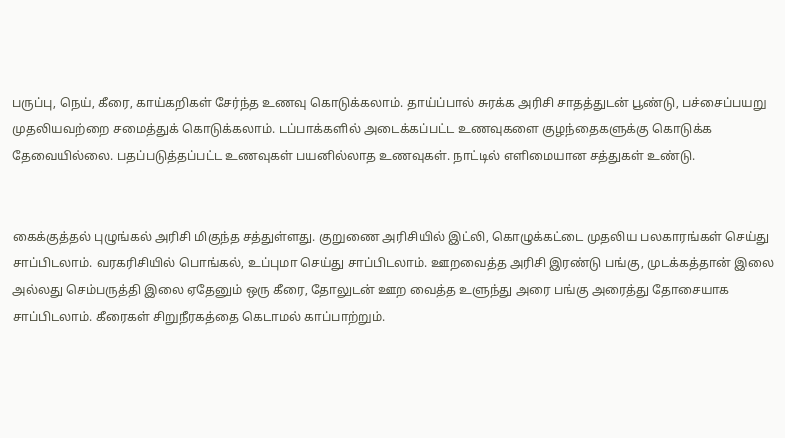பருப்பு, நெய், கீரை, காய்கறிகள் சேர்ந்த உணவு கொடுக்கலாம். தாய்ப்பால் சுரக்க அரிசி சாதத்துடன் பூண்டு, பச்சைப்பயறு முதலியவற்றை சமைத்துக் கொடுக்கலாம். டப்பாக்களில் அடைக்கப்பட்ட உணவுகளை குழந்தைகளுக்கு கொடுக்க தேவையில்லை. பதப்படுத்தப்பட்ட உணவுகள் பயனில்லாத உணவுகள். நாட்டில் எளிமையான சத்துகள் உண்டு.


கைக்குத்தல் புழுங்கல் அரிசி மிகுந்த சத்துள்ளது. குறுணை அரிசியில் இட்லி, கொழுக்கட்டை முதலிய பலகாரங்கள் செய்து சாப்பிடலாம். வரகரிசியில் பொங்கல், உப்புமா செய்து சாப்பிடலாம். ஊறவைத்த அரிசி இரண்டு பங்கு, முடக்கத்தான் இலை அல்லது செம்பருத்தி இலை ஏதேனும் ஒரு கீரை, தோலுடன் ஊற வைத்த உளுந்து அரை பங்கு அரைத்து தோசையாக சாப்பிடலாம். கீரைகள் சிறுநீரகத்தை கெடாமல் காப்பாற்றும்.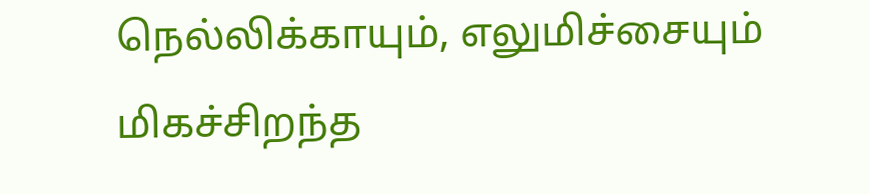நெல்லிக்காயும், எலுமிச்சையும் மிகச்சிறந்த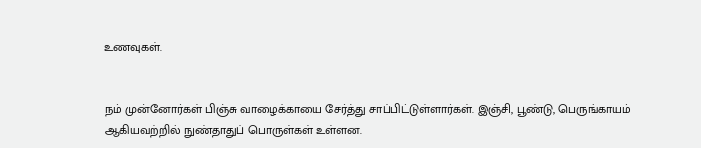உணவுகள்.


நம் முன்னோர்கள் பிஞ்சு வாழைக்காயை சேர்த்து சாப்பிட்டுள்ளார்கள். இஞ்சி, பூண்டு, பெருங்காயம் ஆகியவற்றில் நுண்தாதுப் பொருள்கள் உள்ளன.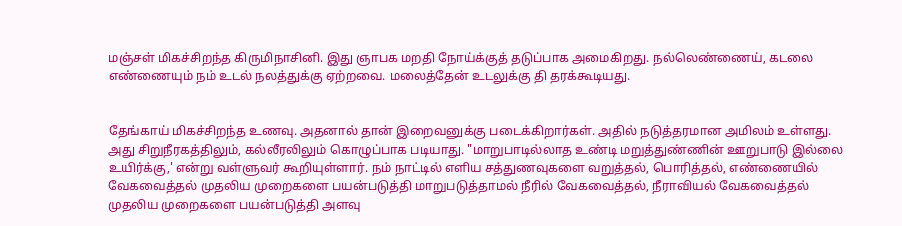மஞ்சள் மிகச்சிறந்த கிருமிநாசினி. இது ஞாபக மறதி நோய்க்குத் தடுப்பாக அமைகிறது. நல்லெண்ணைய், கடலை எண்ணையும் நம் உடல் நலத்துக்கு ஏற்றவை. மலைத்தேன் உடலுக்கு தி தரக்கூடியது.


தேங்காய் மிகச்சிறந்த உணவு. அதனால் தான் இறைவனுக்கு படைக்கிறார்கள். அதில் நடுத்தரமான அமிலம் உள்ளது. அது சிறுநீரகத்திலும், கல்லீரலிலும் கொழுப்பாக படியாது. "மாறுபாடில்லாத உண்டி மறுத்துண்ணின் ஊறுபாடு இல்லை உயிர்க்கு,' என்று வள்ளுவர் கூறியுள்ளார். நம் நாட்டில் எளிய சத்துணவுகளை வறுத்தல், பொரித்தல், எண்ணையில் வேகவைத்தல் முதலிய முறைகளை பயன்படுத்தி மாறுபடுத்தாமல் நீரில் வேகவைத்தல், நீராவியல் வேகவைத்தல் முதலிய முறைகளை பயன்படுத்தி அளவு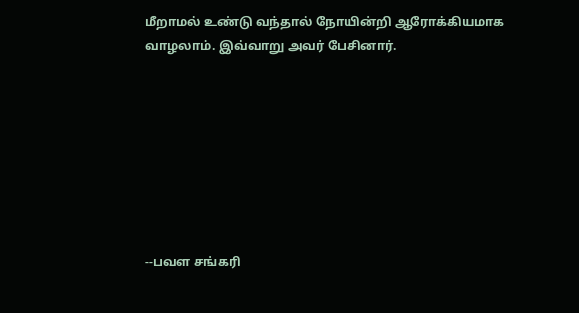மீறாமல் உண்டு வந்தால் நோயின்றி ஆரோக்கியமாக வாழலாம். இவ்வாறு அவர் பேசினார்.








--பவள சங்கரி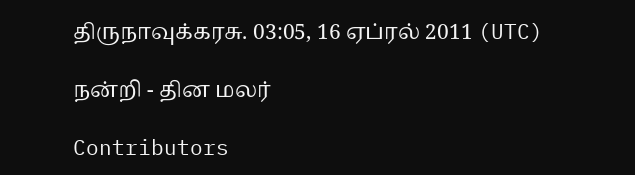திருநாவுக்கரசு. 03:05, 16 ஏப்ரல் 2011 (UTC)

நன்றி - தின மலர்

Contributors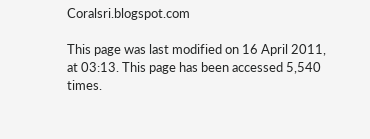Coralsri.blogspot.com

This page was last modified on 16 April 2011, at 03:13. This page has been accessed 5,540 times.